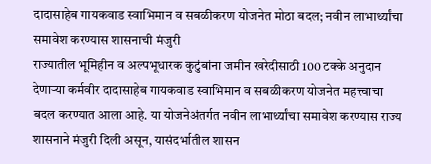दादासाहेब गायकवाड स्वाभिमान व सबळीकरण योजनेत मोठा बदल; नवीन लाभार्थ्यांचा समावेश करण्यास शासनाची मंजुरी
राज्यातील भूमिहीन व अल्पभूधारक कुटुंबांना जमीन खरेदीसाठी 100 टक्के अनुदान देणाऱ्या कर्मवीर दादासाहेब गायकवाड स्वाभिमान व सबळीकरण योजनेत महत्त्वाचा बदल करण्यात आला आहे. या योजनेअंतर्गत नवीन लाभार्थ्यांचा समावेश करण्यास राज्य शासनाने मंजुरी दिली असून, यासंदर्भातील शासन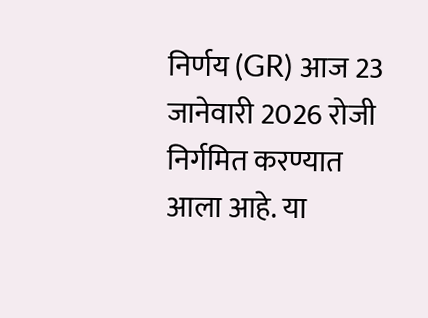निर्णय (GR) आज 23 जानेवारी 2026 रोजी निर्गमित करण्यात आला आहे. या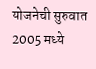योजनेची सुरुवात 2005 मध्ये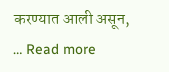करण्यात आली असून, … Read more